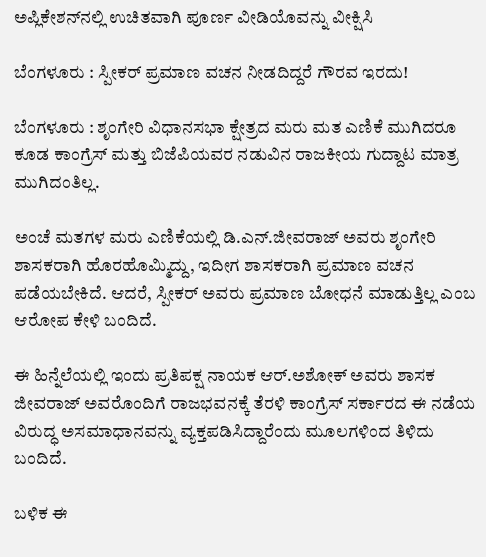ಅಪ್ಲಿಕೇಶನ್‌ನಲ್ಲಿ ಉಚಿತವಾಗಿ ಪೂರ್ಣ ವೀಡಿಯೊವನ್ನು ವೀಕ್ಷಿಸಿ

ಬೆಂಗಳೂರು : ಸ್ಪೀಕರ್ ಪ್ರಮಾಣ ವಚನ ನೀಡದಿದ್ದರೆ ಗೌರವ ಇರದು!

ಬೆಂಗಳೂರು : ಶೃಂಗೇರಿ ವಿಧಾನಸಭಾ ಕ್ಷೇತ್ರದ ಮರು ಮತ ಎಣಿಕೆ ಮುಗಿದರೂ ಕೂಡ ಕಾಂಗ್ರೆಸ್ ಮತ್ತು ಬಿಜೆಪಿಯವರ ನಡುವಿನ ರಾಜಕೀಯ ಗುದ್ದಾಟ ಮಾತ್ರ ಮುಗಿದಂತಿಲ್ಲ.

ಅಂಚೆ ಮತಗಳ ಮರು ಎಣಿಕೆಯಲ್ಲಿ ಡಿ.ಎನ್.ಜೀವರಾಜ್ ಅವರು ಶೃಂಗೇರಿ ಶಾಸಕರಾಗಿ ಹೊರಹೊಮ್ಮಿದ್ದು, ಇದೀಗ ಶಾಸಕರಾಗಿ ಪ್ರಮಾಣ ವಚನ ಪಡೆಯಬೇಕಿದೆ. ಆದರೆ, ಸ್ಪೀಕರ್ ಅವರು ಪ್ರಮಾಣ ಬೋಧನೆ ಮಾಡುತ್ತಿಲ್ಲ ಎಂಬ ಆರೋಪ ಕೇಳಿ ಬಂದಿದೆ.

ಈ ಹಿನ್ನೆಲೆಯಲ್ಲಿ ಇಂದು ಪ್ರತಿಪಕ್ಷ ನಾಯಕ ಆರ್.ಅಶೋಕ್ ಅವರು ಶಾಸಕ ಜೀವರಾಜ್ ಅವರೊಂದಿಗೆ ರಾಜಭವನಕ್ಕೆ ತೆರಳಿ ಕಾಂಗ್ರೆಸ್ ಸರ್ಕಾರದ ಈ ನಡೆಯ ವಿರುದ್ಧ ಅಸಮಾಧಾನವನ್ನು ವ್ಯಕ್ತಪಡಿಸಿದ್ದಾರೆಂದು ಮೂಲಗಳಿಂದ ತಿಳಿದು ಬಂದಿದೆ.

ಬಳಿಕ ಈ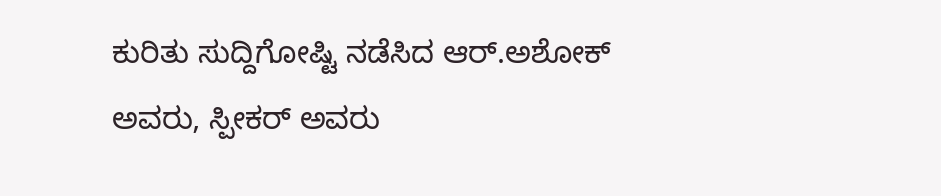ಕುರಿತು ಸುದ್ದಿಗೋಷ್ಟಿ ನಡೆಸಿದ ಆರ್.ಅಶೋಕ್ ಅವರು, ಸ್ಪೀಕರ್ ಅವರು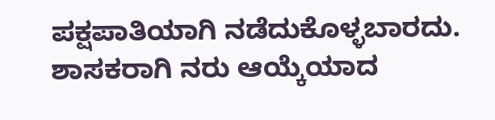ಪಕ್ಷಪಾತಿಯಾಗಿ ನಡೆದುಕೊಳ್ಳಬಾರದು. ಶಾಸಕರಾಗಿ ನರು ಆಯ್ಕೆಯಾದ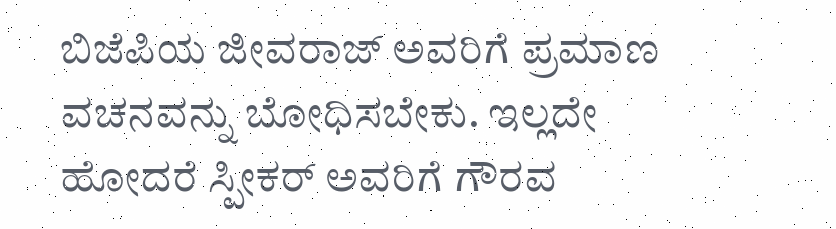ಬಿಜೆಪಿಯ ಜೀವರಾಜ್ ಅವರಿಗೆ ಪ್ರಮಾಣ ವಚನವನ್ನು ಬೋಧಿಸಬೇಕು. ಇಲ್ಲದೇ ಹೋದರೆ ಸ್ಪೀಕರ್ ಅವರಿಗೆ ಗೌರವ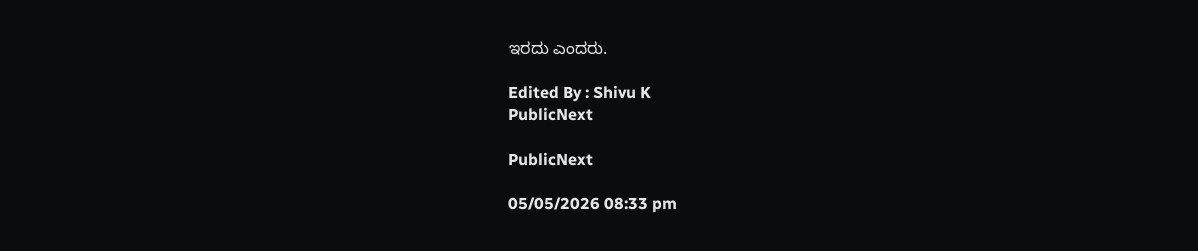ಇರದು ಎಂದರು.

Edited By : Shivu K
PublicNext

PublicNext

05/05/2026 08:33 pm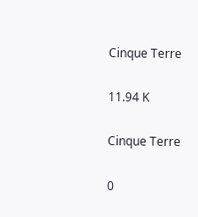Cinque Terre

11.94 K

Cinque Terre

0